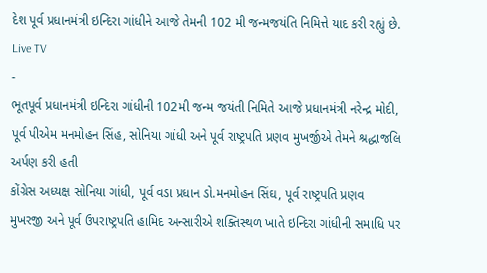દેશ પૂર્વ પ્રધાનમંત્રી ઇન્દિરા ગાંધીને આજે તેમની 102 મી જન્મજયંતિ નિમિત્તે યાદ કરી રહ્યું છે.
Live TV
-
ભૂતપૂર્વ પ્રધાનમંત્રી ઇન્દિરા ગાંધીની 102મી જન્મ જયંતી નિમિતે આજે પ્રધાનમંત્રી નરેન્દ્ર મોદી, પૂર્વ પીએમ મનમોહન સિંહ, સોનિયા ગાંધી અને પૂર્વ રાષ્ટ્રપતિ પ્રણવ મુખર્જીએ તેમને શ્રદ્ધાજલિ અર્પણ કરી હતી
કોંગ્રેસ અધ્યક્ષ સોનિયા ગાંધી, પૂર્વ વડા પ્રધાન ડો.મનમોહન સિંઘ, પૂર્વ રાષ્ટ્રપતિ પ્રણવ મુખરજી અને પૂર્વ ઉપરાષ્ટ્રપતિ હામિદ અન્સારીએ શક્તિસ્થળ ખાતે ઇન્દિરા ગાંધીની સમાધિ પર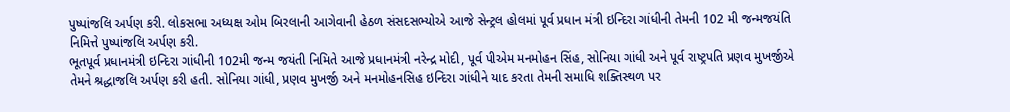પુષ્પાંજલિ અર્પણ કરી. લોકસભા અધ્યક્ષ ઓમ બિરલાની આગેવાની હેઠળ સંસદસભ્યોએ આજે સેન્ટ્રલ હોલમાં પૂર્વ પ્રધાન મંત્રી ઇન્દિરા ગાંધીની તેમની 102 મી જન્મજયંતિ નિમિત્તે પુષ્પાંજલિ અર્પણ કરી.
ભૂતપૂર્વ પ્રધાનમંત્રી ઇન્દિરા ગાંધીની 102મી જન્મ જયંતી નિમિતે આજે પ્રધાનમંત્રી નરેન્દ્ર મોદી, પૂર્વ પીએમ મનમોહન સિંહ, સોનિયા ગાંધી અને પૂર્વ રાષ્ટ્રપતિ પ્રણવ મુખર્જીએ તેમને શ્રદ્ધાજલિ અર્પણ કરી હતી. સોનિયા ગાંધી, પ્રણવ મુખર્જી અને મનમોહનસિહ ઇન્દિરા ગાંધીને યાદ કરતા તેમની સમાધિ શક્તિસ્થળ પર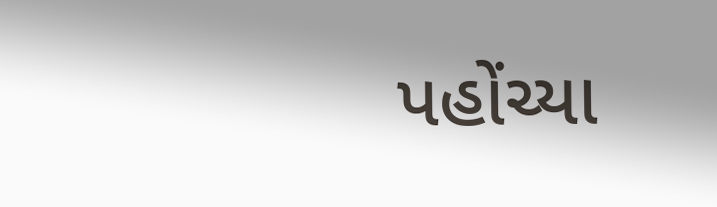પહોંચ્યા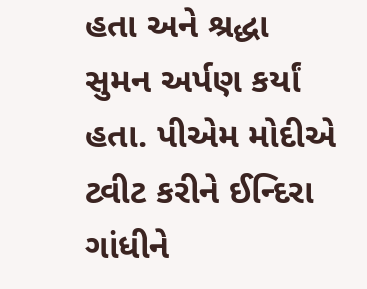હતા અને શ્રદ્ધા સુમન અર્પણ કર્યાં હતા. પીએમ મોદીએ ટ્વીટ કરીને ઈન્દિરા ગાંધીને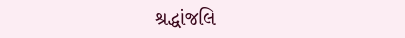શ્રદ્ધાંજલિ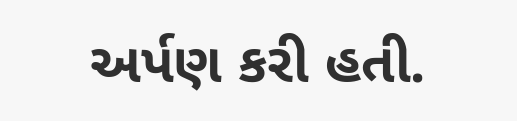અર્પણ કરી હતી.